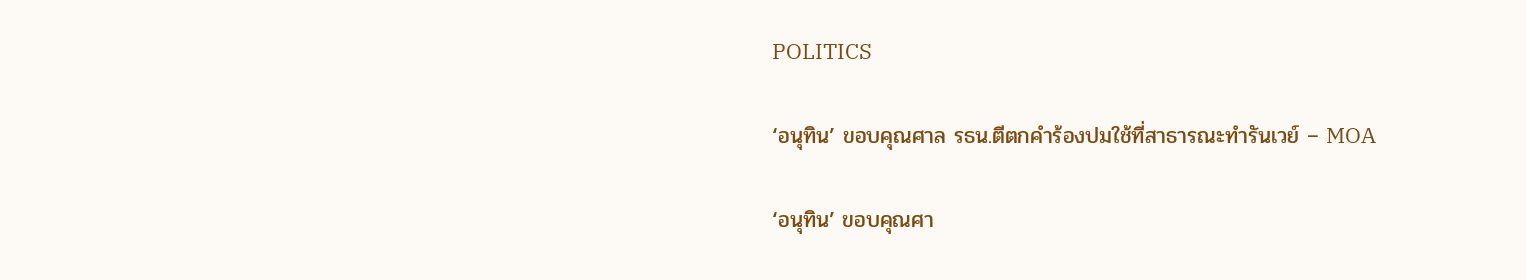POLITICS

‘อนุทิน’ ขอบคุณศาล รธน.ตีตกคำร้องปมใช้ที่สาธารณะทำรันเวย์ – MOA

‘อนุทิน’ ขอบคุณศา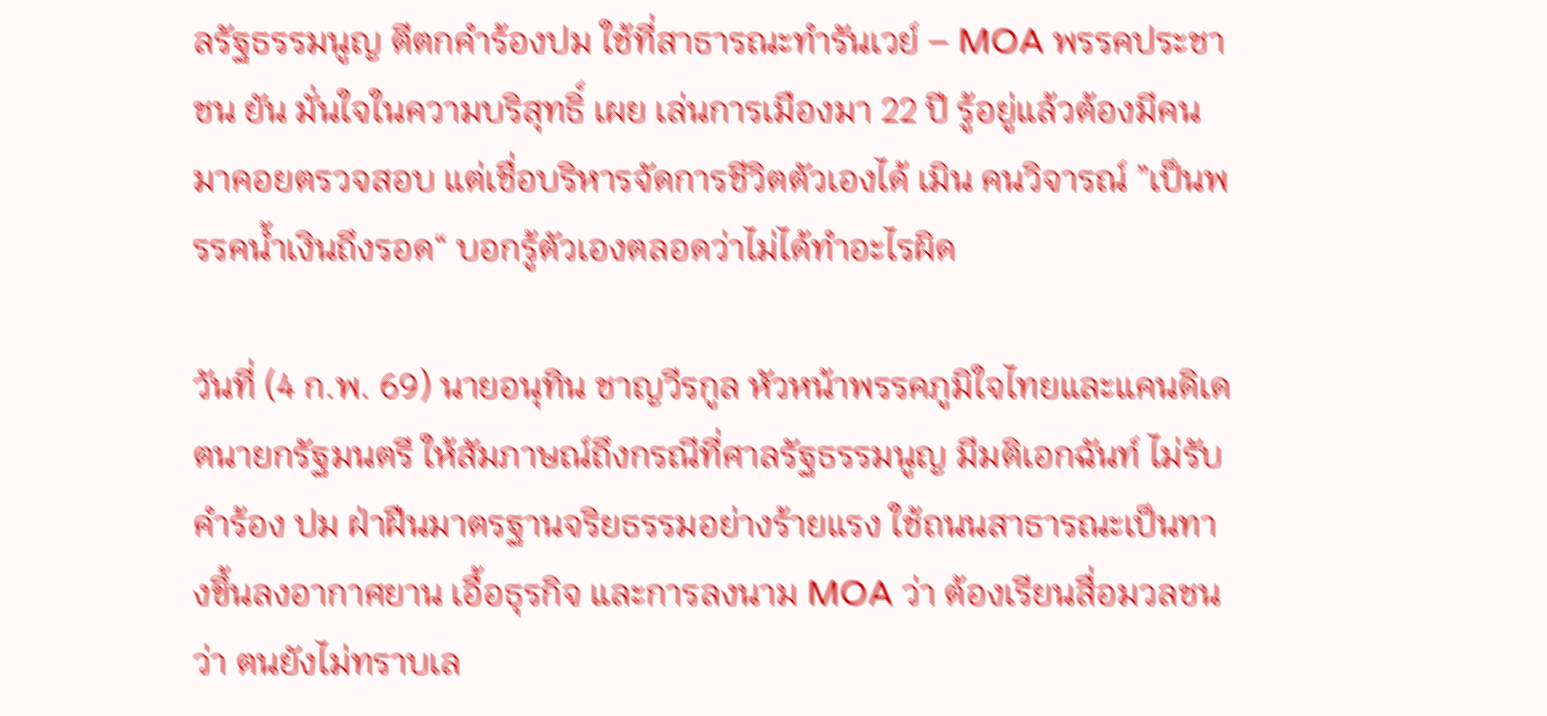ลรัฐธรรมนูญ ตีตกคำร้องปม ใช้ที่สาธารณะทำรันเวย์ – MOA พรรคประชาชน ยัน มั่นใจในความบริสุทธิ์ เผย เล่นการเมืองมา 22 ปี รู้อยู่แล้วต้องมีคนมาคอยตรวจสอบ แต่เชื่อบริหารจัดการชีวิตตัวเองได้ เมิน คนวิจารณ์ ”เป็นพรรคน้ำเงินถึงรอด“ บอกรู้ตัวเองตลอดว่าไม่ได้ทำอะไรผิด

วันที่ (4 ก.พ. 69) นายอนุทิน ชาญวีรกูล หัวหน้าพรรคภูมิใจไทยและแคนดิเดตนายกรัฐมนตรี ให้สัมภาษณ์ถึงกรณีที่ศาลรัฐธรรมนูญ มีมติเอกฉันท์ ไม่รับคำร้อง ปม ฝ่าฝืนมาตรฐานจริยธรรมอย่างร้ายแรง ใช้ถนนสาธารณะเป็นทางขึ้นลงอากาศยาน เอื้อธุรกิจ และการลงนาม MOA ว่า ต้องเรียนสื่อมวลชนว่า ตนยังไม่ทราบเล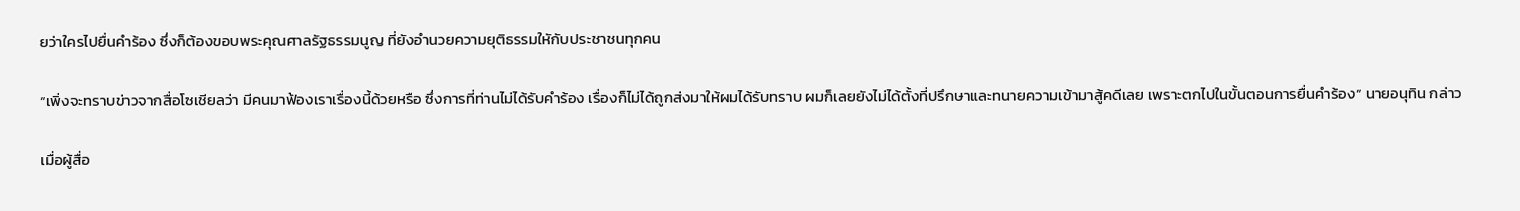ยว่าใครไปยื่นคำร้อง ซึ่งก็ต้องขอบพระคุณศาลรัฐธรรมนูญ ที่ยังอำนวยความยุติธรรมใหักับประชาชนทุกคน

“เพิ่งจะทราบข่าวจากสื่อโซเชียลว่า มีคนมาฟ้องเราเรื่องนี้ด้วยหรือ ซึ่งการที่ท่านไม่ได้รับคำร้อง เรื่องก็ไม่ได้ถูกส่งมาให้ผมได้รับทราบ ผมก็เลยยังไม่ได้ตั้งที่ปรึกษาและทนายความเข้ามาสู้คดีเลย เพราะตกไปในขั้นตอนการยื่นคำร้อง“ นายอนุทิน กล่าว

เมื่อผู้สื่อ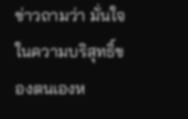ข่าวถามว่า มั่นใจในความบริสุทธิ์ของตนเองห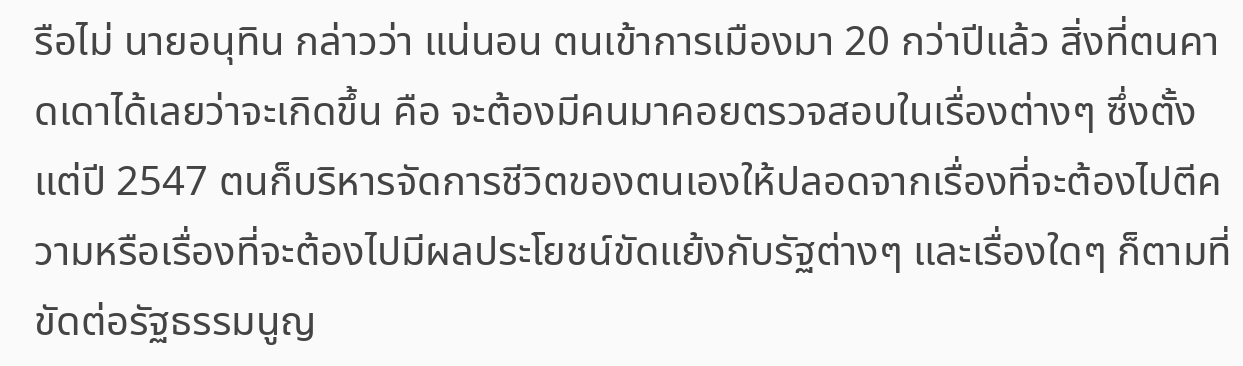รือไม่ นายอนุทิน กล่าวว่า แน่นอน ตนเข้าการเมืองมา 20 กว่าปีแล้ว สิ่งที่ตนคาดเดาได้เลยว่าจะเกิดขึ้น คือ จะต้องมีคนมาคอยตรวจสอบในเรื่องต่างๆ ซึ่งตั้งแต่ปี 2547 ตนก็บริหารจัดการชีวิตของตนเองให้ปลอดจากเรื่องที่จะต้องไปตีความหรือเรื่องที่จะต้องไปมีผลประโยชน์ขัดแย้งกับรัฐต่างๆ และเรื่องใดๆ ก็ตามที่ขัดต่อรัฐธรรมนูญ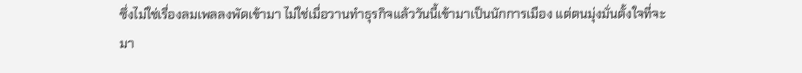ซึ่งไม่ใช่เรื่องลมเพลลงพัดเข้ามา ไม่ใช่เมื่อวานทำธุรกิจแล้ววันนี้เข้ามาเป็นนักการเมือง แต่ตนมุ่งมั่นตั้งใจที่จะมา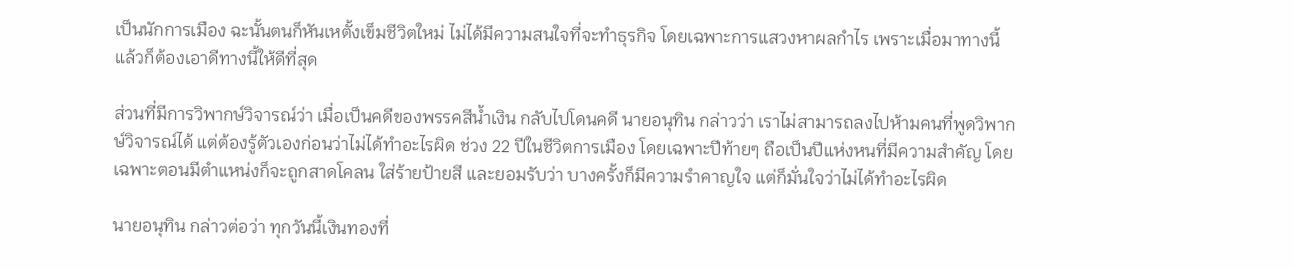เป็นนักการเมือง ฉะนั้นตนก็หันเหตั้งเข็มชีวิตใหม่ ไม่ได้มีความสนใจที่จะทำธุรกิจ โดยเฉพาะการแสวงหาผลกำไร เพราะเมื่อมาทางนี้แล้วก็ต้องเอาดีทางนี้ให้ดีที่สุด

ส่วนที่มีการวิพากษ์วิจารณ์ว่า เมื่อเป็นคดีของพรรคสีน้ำเงิน กลับไปโดนคดี นายอนุทิน กล่าวว่า เราไม่สามารถลงไปห้ามคนที่พูดวิพากษ์วิจารณ์ได้ แต่ต้องรู้ตัวเองก่อนว่าไม่ได้ทำอะไรผิด ช่วง 22 ปีในชีวิตการเมือง โดยเฉพาะปีท้ายๆ ถือเป็นปีแห่งหนที่มีความสำคัญ โดยเฉพาะตอนมีตำแหน่งก็จะถูกสาดโคลน ใส่ร้ายป้ายสี และยอมรับว่า บางครั้งก็มีความรำคาญใจ แต่ก็มั่นใจว่าไม่ได้ทำอะไรผิด

นายอนุทิน กล่าวต่อว่า ทุกวันนี้เงินทองที่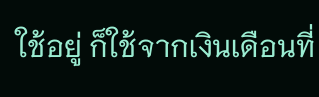ใช้อยู่ ก็ใช้จากเงินเดือนที่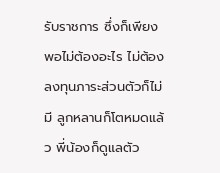รับราชการ ซึ่งก็เพียงพอไม่ต้องอะไร ไม่ต้องลงทุนภาระส่วนตัวก็ไม่มี ลูกหลานก็โตหมดแล้ว พี่น้องก็ดูแลตัว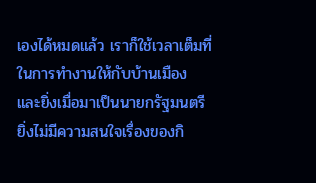เองได้หมดแล้ว เราก็ใช้เวลาเต็มที่ในการทำงานให้กับบ้านเมือง และยิ่งเมื่อมาเป็นนายกรัฐมนตรี ยิ่งไม่มีความสนใจเรื่องของกิ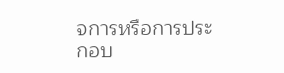จการหรือการประกอบ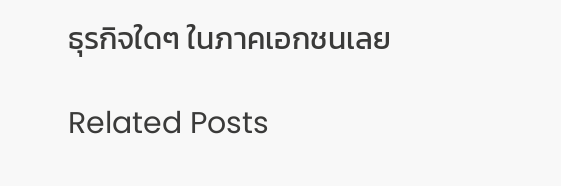ธุรกิจใดๆ ในภาคเอกชนเลย

Related Posts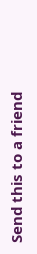Send this to a friend